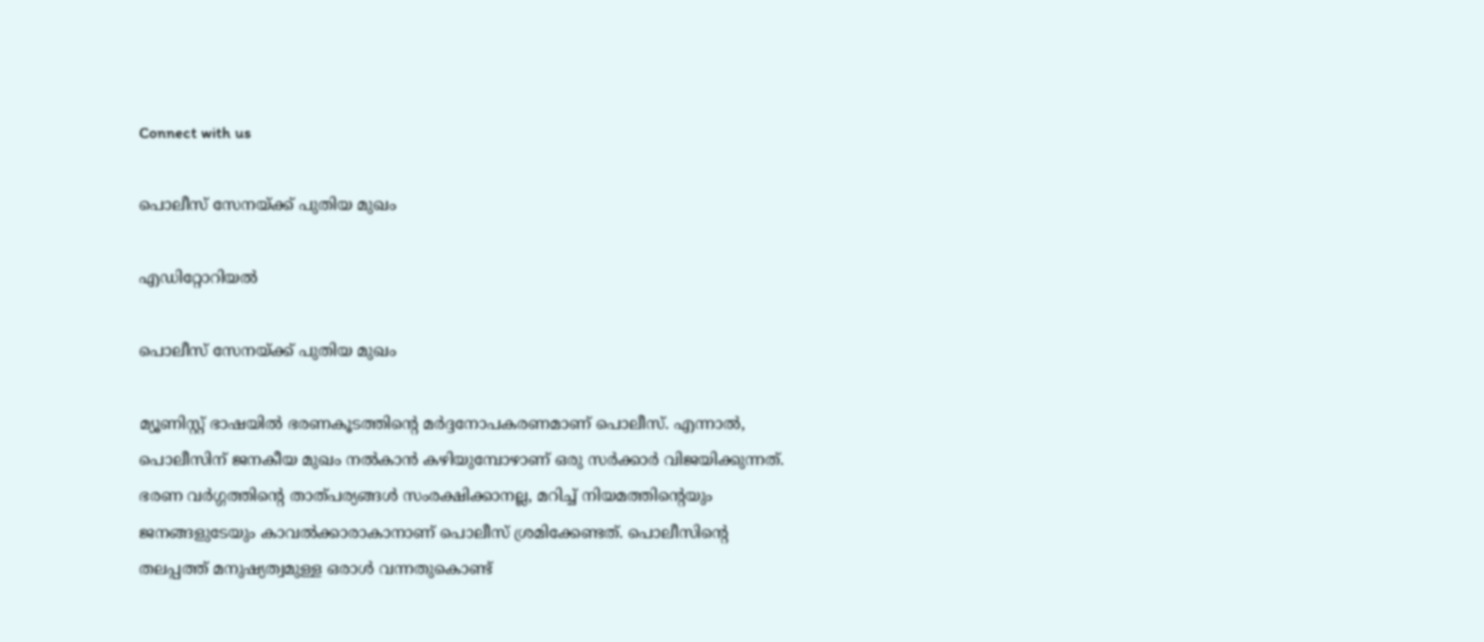Connect with us

പൊലീസ് സേനയ്ക്ക് പുതിയ മുഖം

എഡിറ്റോറിയല്‍

പൊലീസ് സേനയ്ക്ക് പുതിയ മുഖം

മ്യൂണിസ്റ്റ് ഭാഷയില്‍ ഭരണകൂടത്തിന്റെ മര്‍ദ്ദനോപകരണമാണ് പൊലീസ്. എന്നാല്‍, പൊലീസിന് ജനകീയ മുഖം നല്‍കാന്‍ കഴിയുമ്പോഴാണ് ഒരു സര്‍ക്കാര്‍ വിജയിക്കുന്നത്. ഭരണ വര്‍ഗ്ഗത്തിന്റെ താത്പര്യങ്ങള്‍ സംരക്ഷിക്കാനല്ല, മറിച്ച് നിയമത്തിന്റെയും ജനങ്ങളുടേയും കാവല്‍ക്കാരാകാനാണ് പൊലീസ് ശ്രമിക്കേണ്ടത്. പൊലീസിന്റെ തലപ്പത്ത് മനുഷ്യത്വമുള്ള ഒരാള്‍ വന്നതുകൊണ്ട്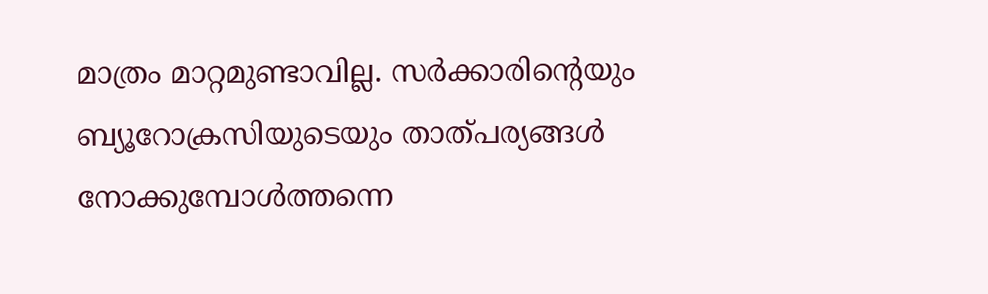മാത്രം മാറ്റമുണ്ടാവില്ല. സര്‍ക്കാരിന്റെയും ബ്യൂറോക്രസിയുടെയും താത്പര്യങ്ങള്‍ നോക്കുമ്പോള്‍ത്തന്നെ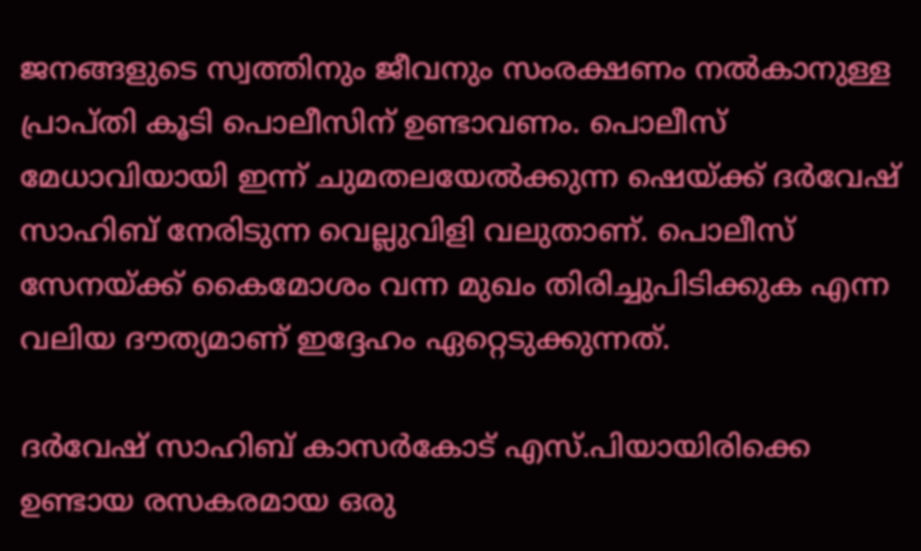ജനങ്ങളുടെ സ്വത്തിനും ജീവനും സംരക്ഷണം നല്‍കാനുള്ള പ്രാപ്തി കൂടി പൊലീസിന് ഉണ്ടാവണം. പൊലീസ് മേധാവിയായി ഇന്ന് ചുമതലയേല്‍ക്കുന്ന ഷെയ്ക്ക് ദര്‍വേഷ് സാഹിബ് നേരിടുന്ന വെല്ലുവിളി വലുതാണ്. പൊലീസ് സേനയ്ക്ക് കൈമോശം വന്ന മുഖം തിരിച്ചുപിടിക്കുക എന്ന വലിയ ദൗത്യമാണ് ഇദ്ദേഹം ഏറ്റെടുക്കുന്നത്.

ദര്‍വേഷ് സാഹിബ് കാസര്‍കോട് എസ്.പിയായിരിക്കെ ഉണ്ടായ രസകരമായ ഒരു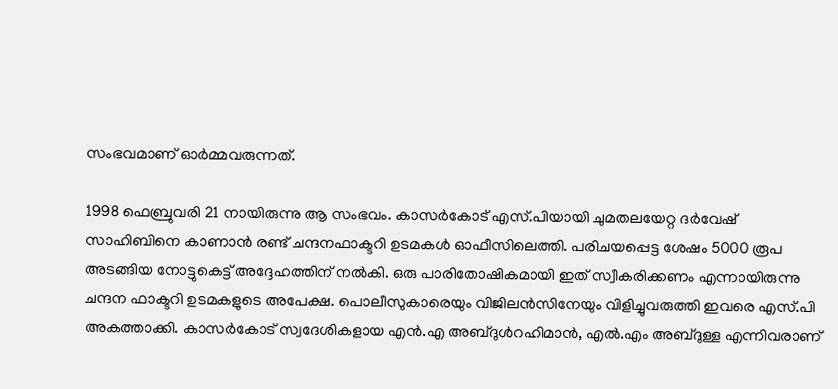സംഭവമാണ് ഓര്‍മ്മവരുന്നത്.

1998 ഫെബ്രുവരി 21 നായിരുന്നു ആ സംഭവം. കാസര്‍കോട് എസ്.പിയായി ചുമതലയേറ്റ ദര്‍വേഷ് സാഹിബിനെ കാണാന്‍ രണ്ട് ചന്ദനഫാക്ടറി ഉടമകള്‍ ഓഫീസിലെത്തി. പരിചയപ്പെട്ട ശേഷം 5000 രൂപ അടങ്ങിയ നോട്ടുകെട്ട് അദ്ദേഹത്തിന് നല്‍കി. ഒരു പാരിതോഷികമായി ഇത് സ്വീകരിക്കണം എന്നായിരുന്നു ചന്ദന ഫാക്ടറി ഉടമകളുടെ അപേക്ഷ. പൊലീസുകാരെയും വിജിലന്‍സിനേയും വിളിച്ചുവരുത്തി ഇവരെ എസ്.പി അകത്താക്കി. കാസര്‍കോട് സ്വദേശികളായ എന്‍.എ അബ്ദുള്‍റഹിമാന്‍, എല്‍.എം അബ്ദുള്ള എന്നിവരാണ്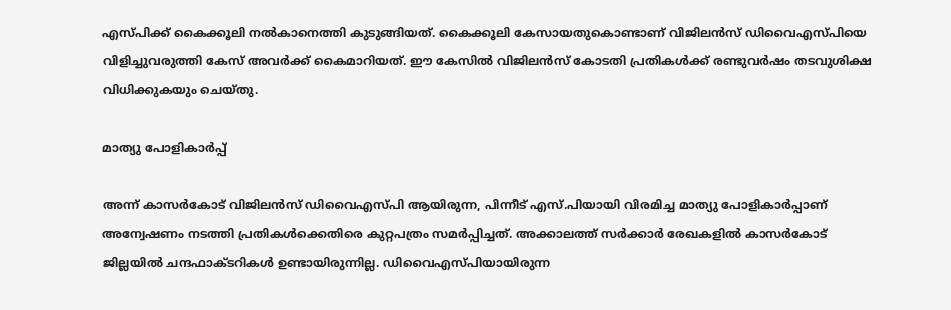എസ്പിക്ക് കൈക്കൂലി നല്‍കാനെത്തി കുടുങ്ങിയത്. കൈക്കൂലി കേസായതുകൊണ്ടാണ് വിജിലന്‍സ് ഡിവൈഎസ്പിയെ വിളിച്ചുവരുത്തി കേസ് അവര്‍ക്ക് കൈമാറിയത്. ഈ കേസില്‍ വിജിലന്‍സ് കോടതി പ്രതികള്‍ക്ക് രണ്ടുവര്‍ഷം തടവുശിക്ഷ വിധിക്കുകയും ചെയ്തു.

മാത്യു പോളികാർപ്പ്

അന്ന് കാസര്‍കോട് വിജിലന്‍സ് ഡിവൈഎസ്പി ആയിരുന്ന, പിന്നീട് എസ്.പിയായി വിരമിച്ച മാത്യു പോളികാര്‍പ്പാണ് അന്വേഷണം നടത്തി പ്രതികള്‍ക്കെതിരെ കുറ്റപത്രം സമര്‍പ്പിച്ചത്. അക്കാലത്ത് സര്‍ക്കാര്‍ രേഖകളില്‍ കാസര്‍കോട് ജില്ലയില്‍ ചന്ദഫാക്ടറികള്‍ ഉണ്ടായിരുന്നില്ല. ഡിവൈഎസ്പിയായിരുന്ന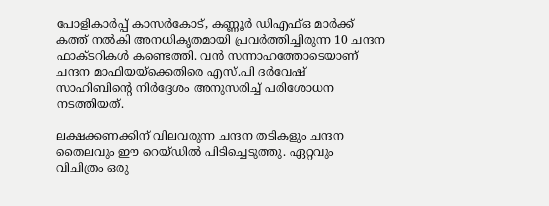പോളികാര്‍പ്പ് കാസര്‍കോട്, കണ്ണൂര്‍ ഡിഎഫ്ഒ മാര്‍ക്ക് കത്ത് നല്‍കി അനധികൃതമായി പ്രവര്‍ത്തിച്ചിരുന്ന 10 ചന്ദന ഫാക്ടറികള്‍ കണ്ടെത്തി. വന്‍ സന്നാഹത്തോടെയാണ് ചന്ദന മാഫിയയ്‌ക്കെതിരെ എസ്.പി ദര്‍വേഷ് സാഹിബിന്റെ നിര്‍ദ്ദേശം അനുസരിച്ച് പരിശോധന നടത്തിയത്.

ലക്ഷക്കണക്കിന് വിലവരുന്ന ചന്ദന തടികളും ചന്ദന തൈലവും ഈ റെയ്ഡില്‍ പിടിച്ചെടുത്തു. ഏറ്റവും വിചിത്രം ഒരു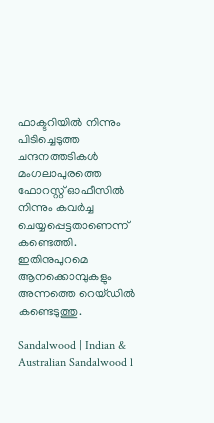ഫാക്ടറിയില്‍ നിന്നും പിടിച്ചെടുത്ത ചന്ദനത്തടികള്‍ മംഗലാപുരത്തെ ഫോറസ്റ്റ് ഓഫീസില്‍ നിന്നും കവര്‍ച്ച ചെയ്യപ്പെട്ടതാണെന്ന് കണ്ടെത്തി. ഇതിനുപുറമെ ആനക്കൊമ്പുകളും അന്നത്തെ റെയ്ഡില്‍ കണ്ടെടുത്തു.

Sandalwood | Indian & Australian Sandalwood l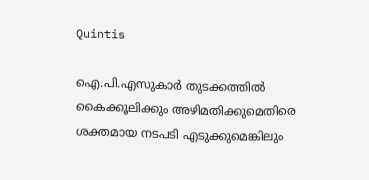Quintis

ഐ.പി.എസുകാര്‍ തുടക്കത്തില്‍ കൈക്കൂലിക്കും അഴിമതിക്കുമെതിരെ ശക്തമായ നടപടി എടുക്കുമെങ്കിലും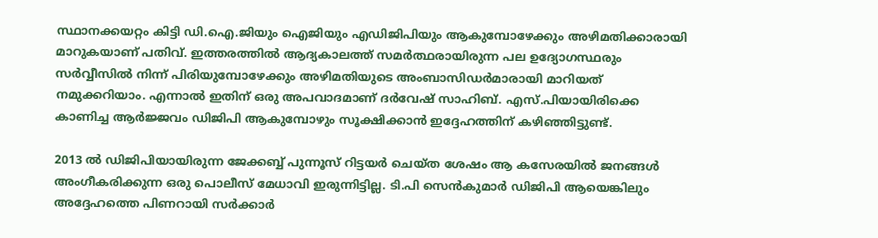സ്ഥാനക്കയറ്റം കിട്ടി ഡി.ഐ.ജിയും ഐജിയും എഡിജിപിയും ആകുമ്പോഴേക്കും അഴിമതിക്കാരായി മാറുകയാണ് പതിവ്. ഇത്തരത്തില്‍ ആദ്യകാലത്ത് സമര്‍ത്ഥരായിരുന്ന പല ഉദ്യോഗസ്ഥരും സര്‍വ്വീസില്‍ നിന്ന് പിരിയുമ്പോഴേക്കും അഴിമതിയുടെ അംബാസിഡര്‍മാരായി മാറിയത് നമുക്കറിയാം. എന്നാല്‍ ഇതിന് ഒരു അപവാദമാണ് ദര്‍വേഷ് സാഹിബ്. എസ്.പിയായിരിക്കെ കാണിച്ച ആര്‍ജ്ജവം ഡിജിപി ആകുമ്പോഴും സൂക്ഷിക്കാന്‍ ഇദ്ദേഹത്തിന് കഴിഞ്ഞിട്ടുണ്ട്.

2013 ല്‍ ഡിജിപിയായിരുന്ന ജേക്കബ്ബ് പുന്നൂസ് റിട്ടയര്‍ ചെയ്ത ശേഷം ആ കസേരയില്‍ ജനങ്ങള്‍ അംഗീകരിക്കുന്ന ഒരു പൊലീസ് മേധാവി ഇരുന്നിട്ടില്ല. ടി.പി സെന്‍കുമാര്‍ ഡിജിപി ആയെങ്കിലും അദ്ദേഹത്തെ പിണറായി സര്‍ക്കാര്‍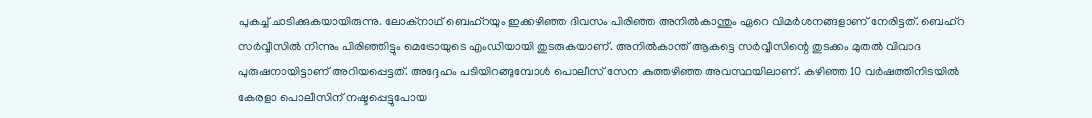പുകച്ച് ചാടിക്കുകയായിരുന്നു. ലോക്‌നാഥ് ബെഹ്‌റയും ഇക്കഴിഞ്ഞ ദിവസം പിരിഞ്ഞ അനില്‍കാന്തും ഏറെ വിമര്‍ശനങ്ങളാണ് നേരിട്ടത്. ബെഹ്‌റ സര്‍വ്വീസില്‍ നിന്നും പിരിഞ്ഞിട്ടും മെട്രോയുടെ എംഡിയായി തുടരുകയാണ്. അനില്‍കാന്ത് ആകട്ടെ സര്‍വ്വീസിന്റെ തുടക്കം മുതല്‍ വിവാദ പുരുഷനായിട്ടാണ് അറിയപ്പെട്ടത്. അദ്ദേഹം പടിയിറങ്ങുമ്പോള്‍ പൊലീസ് സേന കുത്തഴിഞ്ഞ അവസ്ഥയിലാണ്. കഴിഞ്ഞ 10 വര്‍ഷത്തിനിടയില്‍ കേരളാ പൊലീസിന് നഷ്ടപ്പെട്ടുപോയ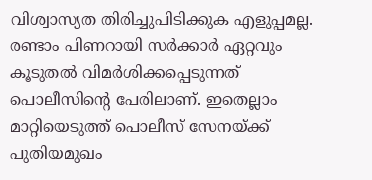വിശ്വാസ്യത തിരിച്ചുപിടിക്കുക എളുപ്പമല്ല. രണ്ടാം പിണറായി സര്‍ക്കാര്‍ ഏറ്റവും കൂടുതല്‍ വിമര്‍ശിക്കപ്പെടുന്നത് പൊലീസിന്റെ പേരിലാണ്. ഇതെല്ലാം മാറ്റിയെടുത്ത് പൊലീസ് സേനയ്ക്ക് പുതിയമുഖം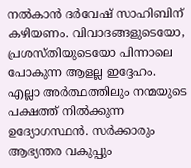നല്‍കാന്‍ ദര്‍വേഷ് സാഹിബിന് കഴിയണം. വിവാദങ്ങളുടെയോ, പ്രശസ്തിയുടെയോ പിന്നാലെ പോകുന്ന ആളല്ല ഇദ്ദേഹം. എല്ലാ അര്‍ത്ഥത്തിലും നന്മയുടെ പക്ഷത്ത് നില്‍ക്കുന്ന ഉദ്യോഗസ്ഥന്‍. സര്‍ക്കാരും ആഭ്യന്തര വകുപ്പും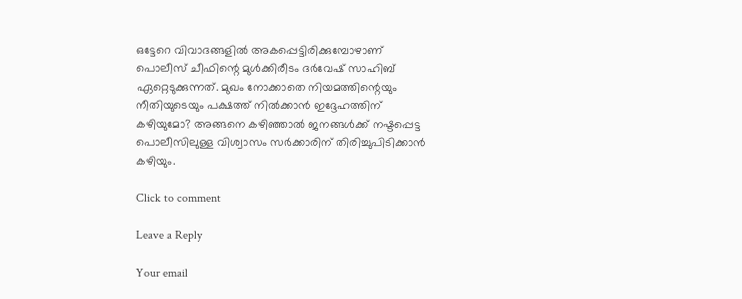ഒട്ടേറെ വിവാദങ്ങളില്‍ അകപ്പെട്ടിരിക്കുമ്പോഴാണ് പൊലീസ് ചീഫിന്റെ മുള്‍ക്കിരീടം ദര്‍വേഷ് സാഹിബ് ഏറ്റെടുക്കുന്നത്. മുഖം നോക്കാതെ നിയമത്തിന്റെയും നീതിയുടെയും പക്ഷത്ത് നില്‍ക്കാന്‍ ഇദ്ദേഹത്തിന് കഴിയുമോ? അങ്ങനെ കഴിഞ്ഞാല്‍ ജനങ്ങള്‍ക്ക് നഷ്ടപ്പെട്ട പൊലീസിലുള്ള വിശ്വാസം സര്‍ക്കാരിന് തിരിച്ചുപിടിക്കാന്‍ കഴിയും.

Click to comment

Leave a Reply

Your email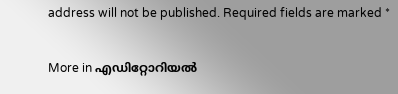address will not be published. Required fields are marked *

More in എഡിറ്റോറിയല്‍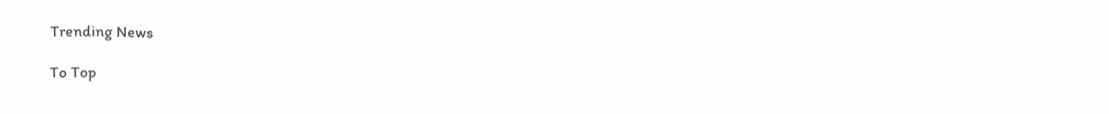Trending News

To Top